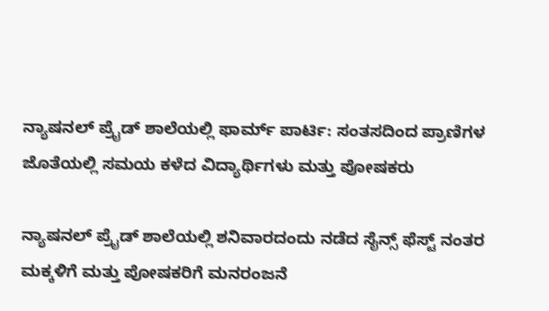ನ್ಯಾಷನಲ್ ಪ್ರೈಡ್ ಶಾಲೆಯಲ್ಲಿ ಫಾರ್ಮ್ ಪಾರ್ಟಿ: ಸಂತಸದಿಂದ ಪ್ರಾಣಿಗಳ ಜೊತೆಯಲ್ಲಿ ಸಮಯ ಕಳೆದ ವಿದ್ಯಾರ್ಥಿಗಳು ಮತ್ತು ಪೋಷಕರು

ನ್ಯಾಷನಲ್ ಪ್ರೈಡ್ ಶಾಲೆಯಲ್ಲಿ ಶನಿವಾರದಂದು ನಡೆದ ಸೈನ್ಸ್ ಫೆಸ್ಟ್ ನಂತರ ಮಕ್ಕಳಿಗೆ ಮತ್ತು ಪೋಷಕರಿಗೆ ಮನರಂಜನೆ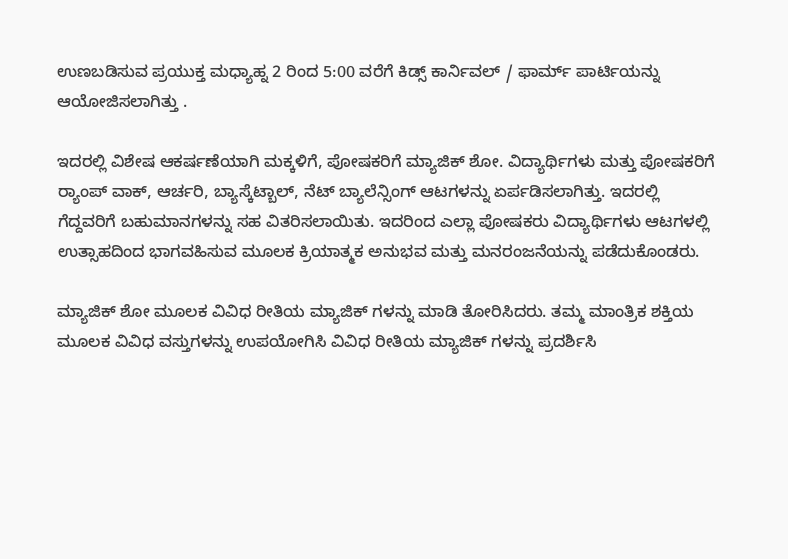ಉಣಬಡಿಸುವ ಪ್ರಯುಕ್ತ ಮಧ್ಯಾಹ್ನ 2 ರಿಂದ 5:00 ವರೆಗೆ ಕಿಡ್ಸ್ ಕಾರ್ನಿವಲ್ / ಫಾರ್ಮ್ ಪಾರ್ಟಿಯನ್ನು  ಆಯೋಜಿಸಲಾಗಿತ್ತು .

ಇದರಲ್ಲಿ ವಿಶೇಷ ಆಕರ್ಷಣೆಯಾಗಿ ಮಕ್ಕಳಿಗೆ, ಪೋಷಕರಿಗೆ ಮ್ಯಾಜಿಕ್ ಶೋ. ವಿದ್ಯಾರ್ಥಿಗಳು ಮತ್ತು ಪೋಷಕರಿಗೆ ರ‍್ಯಾಂಪ್ ವಾಕ್, ಆರ್ಚರಿ, ಬ್ಯಾಸ್ಕೆಟ್ಬಾಲ್, ನೆಟ್ ಬ್ಯಾಲೆನ್ಸಿಂಗ್ ಆಟಗಳನ್ನು ಏರ್ಪಡಿಸಲಾಗಿತ್ತು. ಇದರಲ್ಲಿ ಗೆದ್ದವರಿಗೆ ಬಹುಮಾನಗಳನ್ನು ಸಹ ವಿತರಿಸಲಾಯಿತು. ಇದರಿಂದ ಎಲ್ಲಾ ಪೋಷಕರು ವಿದ್ಯಾರ್ಥಿಗಳು ಆಟಗಳಲ್ಲಿ ಉತ್ಸಾಹದಿಂದ ಭಾಗವಹಿಸುವ ಮೂಲಕ ಕ್ರಿಯಾತ್ಮಕ ಅನುಭವ ಮತ್ತು ಮನರಂಜನೆಯನ್ನು ಪಡೆದುಕೊಂಡರು.

ಮ್ಯಾಜಿಕ್ ಶೋ ಮೂಲಕ ವಿವಿಧ ರೀತಿಯ ಮ್ಯಾಜಿಕ್ ಗಳನ್ನು ಮಾಡಿ ತೋರಿಸಿದರು. ತಮ್ಮ ಮಾಂತ್ರಿಕ ಶಕ್ತಿಯ ಮೂಲಕ ವಿವಿಧ ವಸ್ತುಗಳನ್ನು ಉಪಯೋಗಿಸಿ ವಿವಿಧ ರೀತಿಯ ಮ್ಯಾಜಿಕ್ ಗಳನ್ನು ಪ್ರದರ್ಶಿಸಿ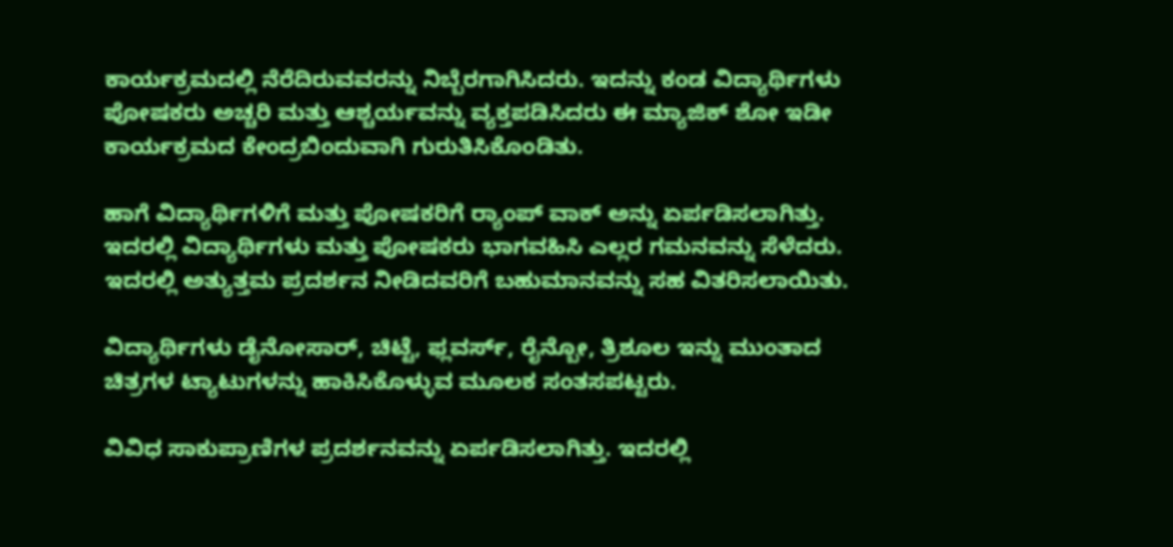ಕಾರ್ಯಕ್ರಮದಲ್ಲಿ ನೆರೆದಿರುವವರನ್ನು ನಿಬ್ಬೆರಗಾಗಿಸಿದರು. ಇದನ್ನು ಕಂಡ ವಿದ್ಯಾರ್ಥಿಗಳು ಪೋಷಕರು ಅಚ್ಚರಿ ಮತ್ತು ಆಶ್ಚರ್ಯವನ್ನು ವ್ಯಕ್ತಪಡಿಸಿದರು ಈ ಮ್ಯಾಜಿಕ್ ಶೋ ಇಡೀ ಕಾರ್ಯಕ್ರಮದ ಕೇಂದ್ರಬಿಂದುವಾಗಿ ಗುರುತಿಸಿಕೊಂಡಿತು.

ಹಾಗೆ ವಿದ್ಯಾರ್ಥಿಗಳಿಗೆ ಮತ್ತು ಪೋಷಕರಿಗೆ ರ‍್ಯಾಂಪ್ ವಾಕ್ ಅನ್ನು ಏರ್ಪಡಿಸಲಾಗಿತ್ತು. ಇದರಲ್ಲಿ ವಿದ್ಯಾರ್ಥಿಗಳು ಮತ್ತು ಪೋಷಕರು ಭಾಗವಹಿಸಿ ಎಲ್ಲರ ಗಮನವನ್ನು ಸೆಳೆದರು. ಇದರಲ್ಲಿ ಅತ್ಯುತ್ತಮ ಪ್ರದರ್ಶನ ನೀಡಿದವರಿಗೆ ಬಹುಮಾನವನ್ನು ಸಹ ವಿತರಿಸಲಾಯಿತು.

ವಿದ್ಯಾರ್ಥಿಗಳು ಡೈನೋಸಾರ್, ಚಿಟ್ಟೆ, ಫ್ಲವರ್ಸ್, ರೈನ್ಬೋ, ತ್ರಿಶೂಲ ಇನ್ನು ಮುಂತಾದ ಚಿತ್ರಗಳ ಟ್ಯಾಟುಗಳನ್ನು ಹಾಕಿಸಿಕೊಳ್ಳುವ ಮೂಲಕ ಸಂತಸಪಟ್ಟರು.

ವಿವಿಧ ಸಾಕುಪ್ರಾಣಿಗಳ ಪ್ರದರ್ಶನವನ್ನು ಏರ್ಪಡಿಸಲಾಗಿತ್ತು. ಇದರಲ್ಲಿ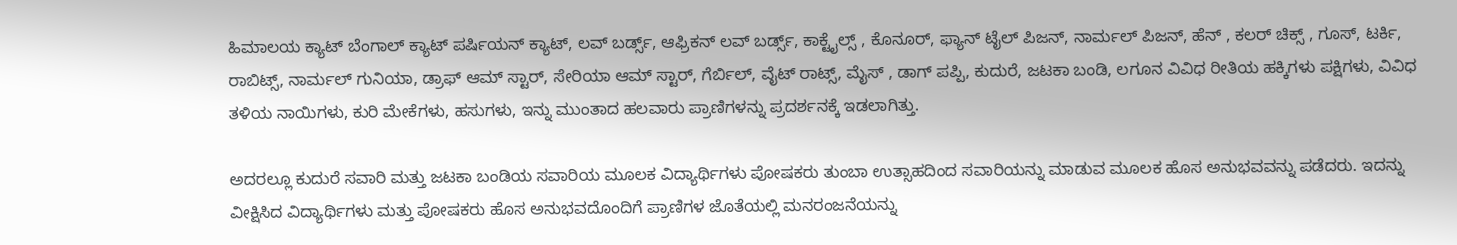ಹಿಮಾಲಯ ಕ್ಯಾಟ್ ಬೆಂಗಾಲ್ ಕ್ಯಾಟ್ ಪರ್ಷಿಯನ್ ಕ್ಯಾಟ್, ಲವ್ ಬರ್ಡ್ಸ್, ಆಫ್ರಿಕನ್ ಲವ್ ಬರ್ಡ್ಸ್, ಕಾಕ್ಟೈಲ್ಸ್ , ಕೊನೂರ್, ಫ್ಯಾನ್ ಟೈಲ್ ಪಿಜನ್, ನಾರ್ಮಲ್ ಪಿಜನ್, ಹೆನ್ , ಕಲರ್ ಚಿಕ್ಸ್ , ಗೂಸ್, ಟರ್ಕಿ, ರಾಬಿಟ್ಸ್, ನಾರ್ಮಲ್ ಗುನಿಯಾ, ಡ್ರಾಫ್ ಆಮ್ ಸ್ಟಾರ್, ಸೇರಿಯಾ ಆಮ್ ಸ್ಟಾರ್, ಗೆರ್ಬಿಲ್, ವೈಟ್ ರಾಟ್ಸ್, ಮೈಸ್ , ಡಾಗ್ ಪಪ್ಪಿ, ಕುದುರೆ, ಜಟಕಾ ಬಂಡಿ, ಲಗೂನ ವಿವಿಧ ರೀತಿಯ ಹಕ್ಕಿಗಳು ಪಕ್ಷಿಗಳು, ವಿವಿಧ ತಳಿಯ ನಾಯಿಗಳು, ಕುರಿ ಮೇಕೆಗಳು, ಹಸುಗಳು, ಇನ್ನು ಮುಂತಾದ ಹಲವಾರು ಪ್ರಾಣಿಗಳನ್ನು ಪ್ರದರ್ಶನಕ್ಕೆ ಇಡಲಾಗಿತ್ತು.

ಅದರಲ್ಲೂ ಕುದುರೆ ಸವಾರಿ ಮತ್ತು ಜಟಕಾ ಬಂಡಿಯ ಸವಾರಿಯ ಮೂಲಕ ವಿದ್ಯಾರ್ಥಿಗಳು ಪೋಷಕರು ತುಂಬಾ ಉತ್ಸಾಹದಿಂದ ಸವಾರಿಯನ್ನು ಮಾಡುವ ಮೂಲಕ ಹೊಸ ಅನುಭವವನ್ನು ಪಡೆದರು. ಇದನ್ನು ವೀಕ್ಷಿಸಿದ ವಿದ್ಯಾರ್ಥಿಗಳು ಮತ್ತು ಪೋಷಕರು ಹೊಸ ಅನುಭವದೊಂದಿಗೆ ಪ್ರಾಣಿಗಳ ಜೊತೆಯಲ್ಲಿ ಮನರಂಜನೆಯನ್ನು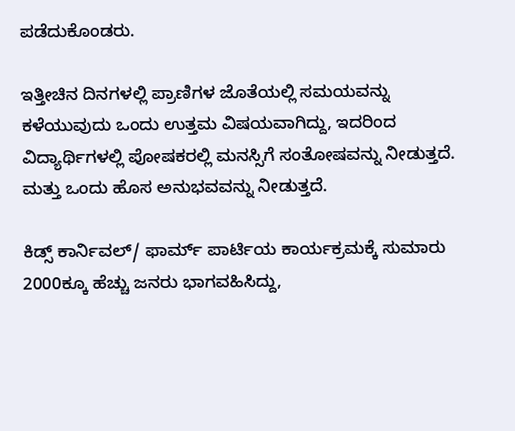ಪಡೆದುಕೊಂಡರು.

ಇತ್ತೀಚಿನ ದಿನಗಳಲ್ಲಿ ಪ್ರಾಣಿಗಳ ಜೊತೆಯಲ್ಲಿ ಸಮಯವನ್ನು ಕಳೆಯುವುದು ಒಂದು ಉತ್ತಮ ವಿಷಯವಾಗಿದ್ದು, ಇದರಿಂದ ವಿದ್ಯಾರ್ಥಿಗಳಲ್ಲಿ ಪೋಷಕರಲ್ಲಿ ಮನಸ್ಸಿಗೆ ಸಂತೋಷವನ್ನು ನೀಡುತ್ತದೆ. ಮತ್ತು ಒಂದು ಹೊಸ ಅನುಭವವನ್ನು ನೀಡುತ್ತದೆ.

ಕಿಡ್ಸ್ ಕಾರ್ನಿವಲ್/ ಫಾರ್ಮ್ ಪಾರ್ಟಿಯ ಕಾರ್ಯಕ್ರಮಕ್ಕೆ ಸುಮಾರು 2000ಕ್ಕೂ ಹೆಚ್ಚು ಜನರು ಭಾಗವಹಿಸಿದ್ದು,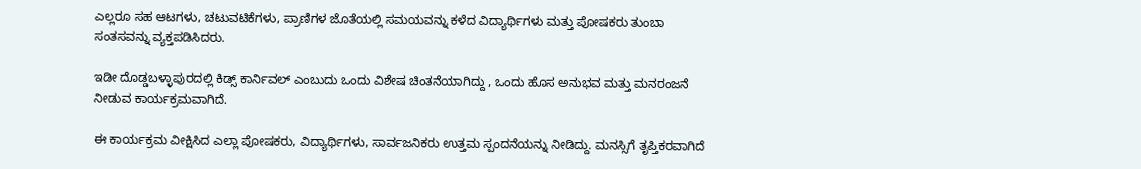ಎಲ್ಲರೂ ಸಹ ಆಟಗಳು, ಚಟುವಟಿಕೆಗಳು, ಪ್ರಾಣಿಗಳ ಜೊತೆಯಲ್ಲಿ ಸಮಯವನ್ನು ಕಳೆದ ವಿದ್ಯಾರ್ಥಿಗಳು ಮತ್ತು ಪೋಷಕರು ತುಂಬಾ ಸಂತಸವನ್ನು ವ್ಯಕ್ತಪಡಿಸಿದರು.

ಇಡೀ ದೊಡ್ಡಬಳ್ಳಾಪುರದಲ್ಲಿ ಕಿಡ್ಸ್ ಕಾರ್ನಿವಲ್ ಎಂಬುದು ಒಂದು ವಿಶೇಷ ಚಿಂತನೆಯಾಗಿದ್ದು , ಒಂದು ಹೊಸ ಅನುಭವ ಮತ್ತು ಮನರಂಜನೆ ನೀಡುವ ಕಾರ್ಯಕ್ರಮವಾಗಿದೆ.

ಈ ಕಾರ್ಯಕ್ರಮ ವೀಕ್ಷಿಸಿದ ಎಲ್ಲಾ ಪೋಷಕರು, ವಿದ್ಯಾರ್ಥಿಗಳು, ಸಾರ್ವಜನಿಕರು ಉತ್ತಮ ಸ್ಪಂದನೆಯನ್ನು ನೀಡಿದ್ದು. ಮನಸ್ಸಿಗೆ ತೃಪ್ತಿಕರವಾಗಿದೆ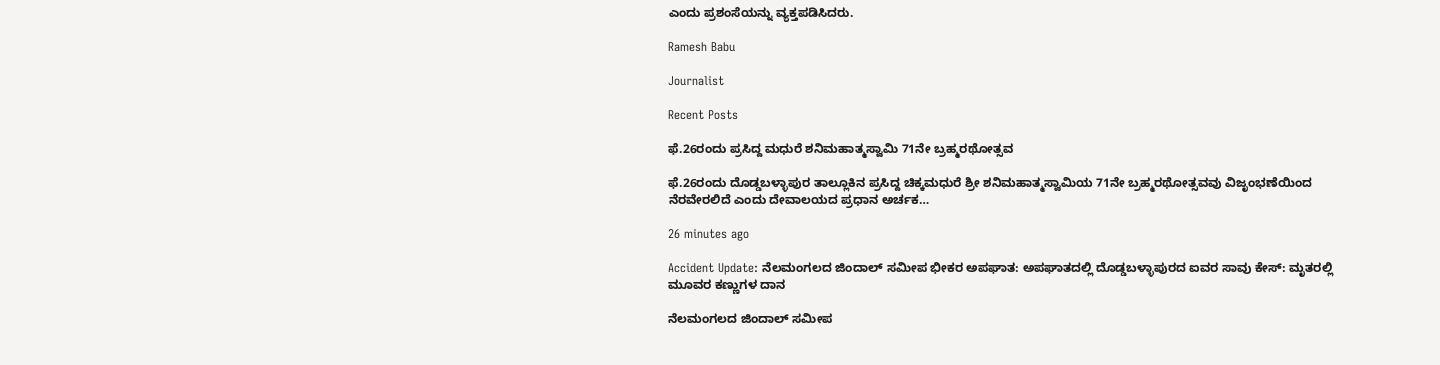ಎಂದು ಪ್ರಶಂಸೆಯನ್ನು ವ್ಯಕ್ತಪಡಿಸಿದರು.

Ramesh Babu

Journalist

Recent Posts

ಫೆ.26ರಂದು ಪ್ರಸಿದ್ದ ಮಧುರೆ ಶನಿಮಹಾತ್ಮಸ್ವಾಮಿ 71ನೇ ಬ್ರಹ್ಮರಥೋತ್ಸವ

ಫೆ.26ರಂದು ದೊಡ್ಡಬಳ್ಳಾಪುರ ತಾಲ್ಲೂಕಿನ ಪ್ರಸಿದ್ದ ಚಿಕ್ಕಮಧುರೆ ಶ್ರೀ ಶನಿಮಹಾತ್ಮಸ್ವಾಮಿಯ 71ನೇ ಬ್ರಹ್ಮರಥೋತ್ಸವವು ವಿಜೃಂಭಣೆಯಿಂದ ನೆರವೇರಲಿದೆ ಎಂದು ದೇವಾಲಯದ ಪ್ರಧಾನ ಅರ್ಚಕ…

26 minutes ago

Accident Update: ನೆಲಮಂಗಲದ ಜಿಂದಾಲ್‌ ಸಮೀಪ ಭೀಕರ ಅಪಘಾತ: ಅಪಘಾತದಲ್ಲಿ ದೊಡ್ಡಬಳ್ಳಾಪುರದ ಐವರ ಸಾವು ಕೇಸ್: ಮೃತರಲ್ಲಿ ಮೂವರ ಕಣ್ಣುಗಳ ದಾನ

ನೆಲಮಂಗಲದ ಜಿಂದಾಲ್‌ ಸಮೀಪ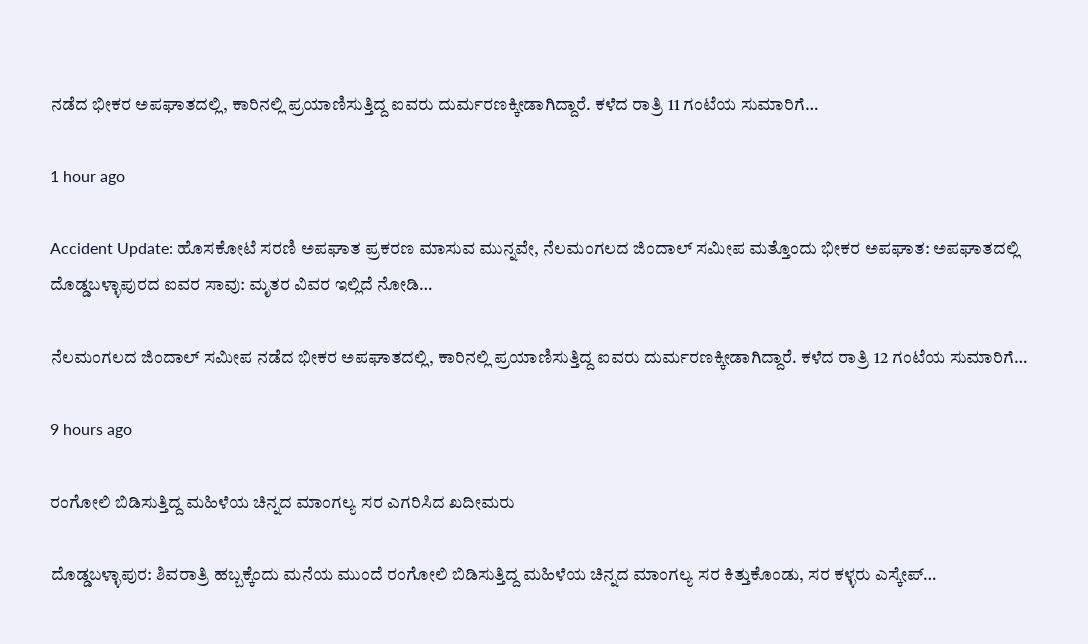ನಡೆದ ಭೀಕರ ಅಪಘಾತದಲ್ಲಿ, ಕಾರಿನಲ್ಲಿ ಪ್ರಯಾಣಿಸುತ್ತಿದ್ದ ಐವರು ದುರ್ಮರಣಕ್ಕೀಡಾಗಿದ್ದಾರೆ. ಕಳೆದ ರಾತ್ರಿ 11 ಗಂಟೆಯ ಸುಮಾರಿಗೆ…

1 hour ago

Accident Update: ಹೊಸಕೋಟೆ ಸರಣಿ ಅಪಘಾತ ಪ್ರಕರಣ ಮಾಸುವ ಮುನ್ನವೇ, ನೆಲಮಂಗಲದ ಜಿಂದಾಲ್‌ ಸಮೀಪ ಮತ್ತೊಂದು ಭೀಕರ ಅಪಘಾತ: ಅಪಘಾತದಲ್ಲಿ ದೊಡ್ಡಬಳ್ಳಾಪುರದ ಐವರ ಸಾವು: ಮೃತರ ವಿವರ ಇಲ್ಲಿದೆ ನೋಡಿ…

ನೆಲಮಂಗಲದ ಜಿಂದಾಲ್‌ ಸಮೀಪ ನಡೆದ ಭೀಕರ ಅಪಘಾತದಲ್ಲಿ, ಕಾರಿನಲ್ಲಿ ಪ್ರಯಾಣಿಸುತ್ತಿದ್ದ ಐವರು ದುರ್ಮರಣಕ್ಕೀಡಾಗಿದ್ದಾರೆ. ಕಳೆದ ರಾತ್ರಿ 12 ಗಂಟೆಯ ಸುಮಾರಿಗೆ…

9 hours ago

ರಂಗೋಲಿ ಬಿಡಿಸುತ್ತಿದ್ದ ಮಹಿಳೆಯ ಚಿನ್ನದ ಮಾಂಗಲ್ಯ ಸರ ಎಗರಿಸಿದ ಖದೀಮರು

ದೊಡ್ಡಬಳ್ಳಾಪುರ: ಶಿವರಾತ್ರಿ ಹಬ್ಬಕ್ಕೆಂದು ಮನೆಯ ಮುಂದೆ ರಂಗೋಲಿ ಬಿಡಿಸುತ್ತಿದ್ದ ಮಹಿಳೆಯ ಚಿನ್ನದ ಮಾಂಗಲ್ಯ ಸರ ಕಿತ್ತುಕೊಂಡು, ಸರ ಕಳ್ಳರು ಎಸ್ಕೇಪ್…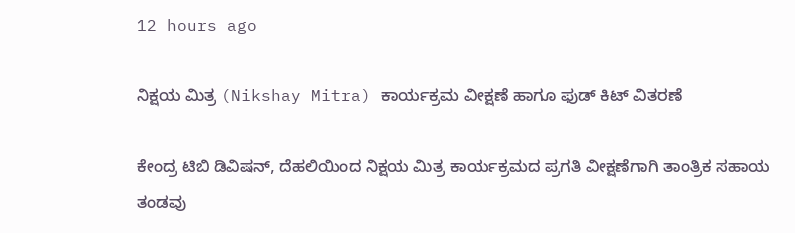12 hours ago

ನಿಕ್ಷಯ ಮಿತ್ರ (Nikshay Mitra) ಕಾರ್ಯಕ್ರಮ ವೀಕ್ಷಣೆ ಹಾಗೂ ಫುಡ್ ಕಿಟ್ ವಿತರಣೆ

ಕೇಂದ್ರ ಟಿಬಿ ಡಿವಿಷನ್, ದೆಹಲಿಯಿಂದ ನಿಕ್ಷಯ ಮಿತ್ರ ಕಾರ್ಯಕ್ರಮದ ಪ್ರಗತಿ ವೀಕ್ಷಣೆಗಾಗಿ ತಾಂತ್ರಿಕ ಸಹಾಯ ತಂಡವು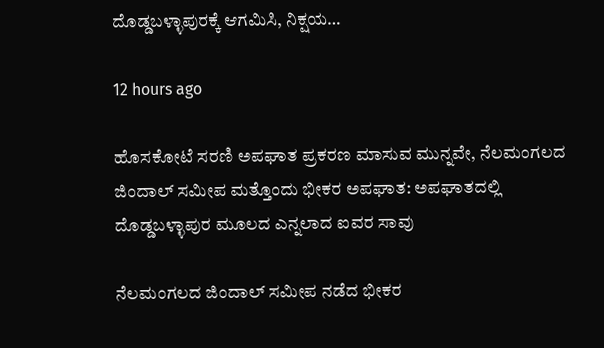ದೊಡ್ಡಬಳ್ಳಾಪುರಕ್ಕೆ ಆಗಮಿಸಿ, ನಿಕ್ಷಯ…

12 hours ago

ಹೊಸಕೋಟೆ ಸರಣಿ ಅಪಘಾತ ಪ್ರಕರಣ ಮಾಸುವ ಮುನ್ನವೇ, ನೆಲಮಂಗಲದ ಜಿಂದಾಲ್‌ ಸಮೀಪ ಮತ್ತೊಂದು ಭೀಕರ ಅಪಘಾತ: ಅಪಘಾತದಲ್ಲಿ ದೊಡ್ಡಬಳ್ಳಾಪುರ ಮೂಲದ ಎನ್ನಲಾದ ಐವರ ಸಾವು

ನೆಲಮಂಗಲದ ಜಿಂದಾಲ್‌ ಸಮೀಪ ನಡೆದ ಭೀಕರ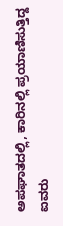ಅಪಘಾತದಲ್ಲಿ, ಕಾರಿನಲ್ಲಿ ಪ್ರಯಾಣಿಸುತ್ತಿದ್ದ ಐವರು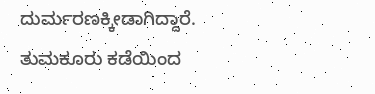ದುರ್ಮರಣಕ್ಕೀಡಾಗಿದ್ದಾರೆ. ತುಮಕೂರು ಕಡೆಯಿಂದ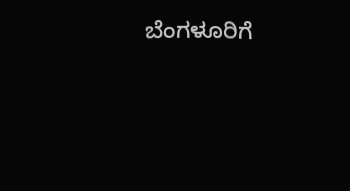ಬೆಂಗಳೂರಿಗೆ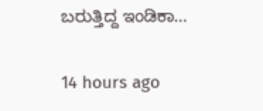ಬರುತ್ತಿದ್ದ ಇಂಡಿಕಾ…

14 hours ago